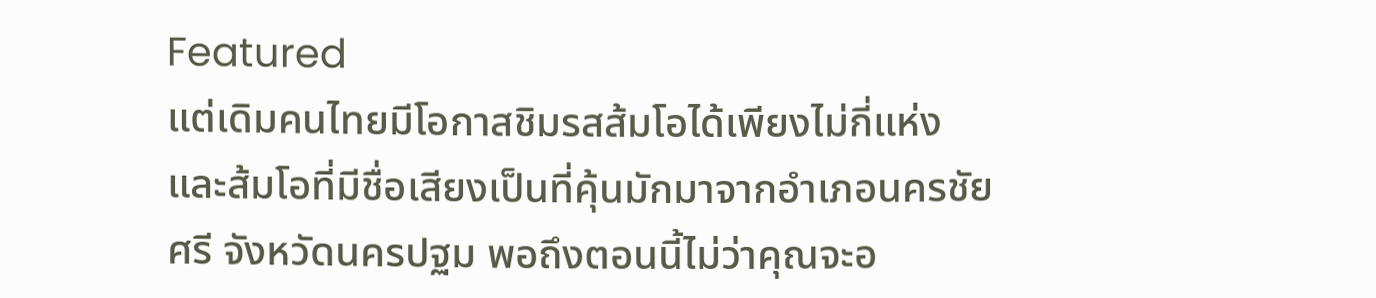Featured
แต่เดิมคนไทยมีโอกาสชิมรสส้มโอได้เพียงไม่กี่แห่ง และส้มโอที่มีชื่อเสียงเป็นที่คุ้นมักมาจากอำเภอนครชัยศรี จังหวัดนครปฐม พอถึงตอนนี้ไม่ว่าคุณจะอ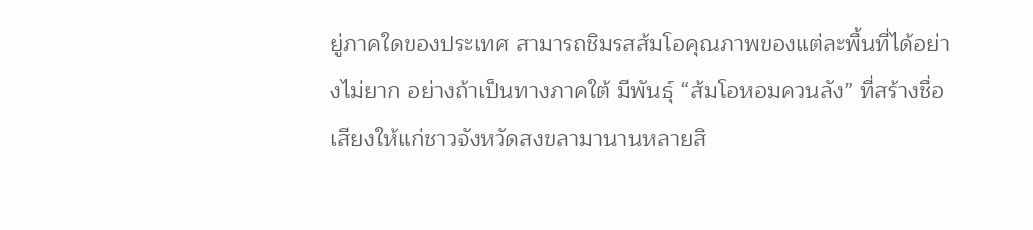ยู่ภาคใดของประเทศ สามารถชิมรสส้มโอคุณภาพของแต่ละพื้นที่ได้อย่างไม่ยาก อย่างถ้าเป็นทางภาคใต้ มีพันธุ์ “ส้มโอหอมควนลัง” ที่สร้างชื่อเสียงให้แก่ชาวจังหวัดสงขลามานานหลายสิ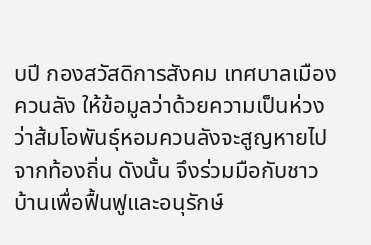บปี กองสวัสดิการสังคม เทศบาลเมืองควนลัง ให้ข้อมูลว่าด้วยความเป็นห่วงว่าส้มโอพันธุ์หอมควนลังจะสูญหายไปจากท้องถิ่น ดังนั้น จึงร่วมมือกับชาวบ้านเพื่อฟื้นฟูและอนุรักษ์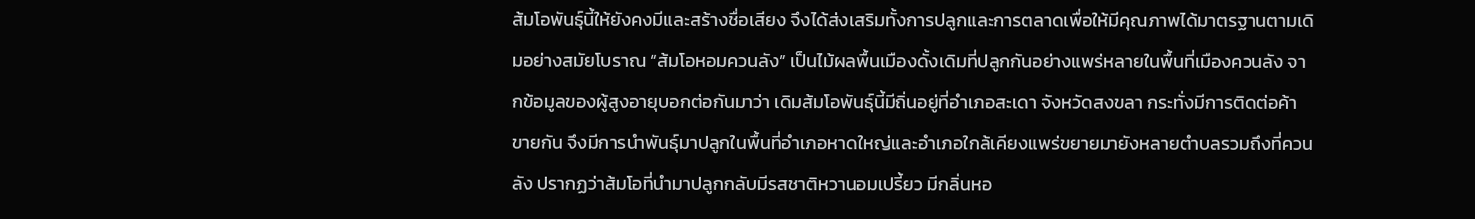ส้มโอพันธุ์นี้ให้ยังคงมีและสร้างชื่อเสียง จึงได้ส่งเสริมทั้งการปลูกและการตลาดเพื่อให้มีคุณภาพได้มาตรฐานตามเดิมอย่างสมัยโบราณ “ส้มโอหอมควนลัง” เป็นไม้ผลพื้นเมืองดั้งเดิมที่ปลูกกันอย่างแพร่หลายในพื้นที่เมืองควนลัง จากข้อมูลของผู้สูงอายุบอกต่อกันมาว่า เดิมส้มโอพันธุ์นี้มีถิ่นอยู่ที่อำเภอสะเดา จังหวัดสงขลา กระทั่งมีการติดต่อค้าขายกัน จึงมีการนำพันธุ์มาปลูกในพื้นที่อำเภอหาดใหญ่และอำเภอใกล้เคียงแพร่ขยายมายังหลายตำบลรวมถึงที่ควนลัง ปรากฏว่าส้มโอที่นำมาปลูกกลับมีรสชาติหวานอมเปรี้ยว มีกลิ่นหอ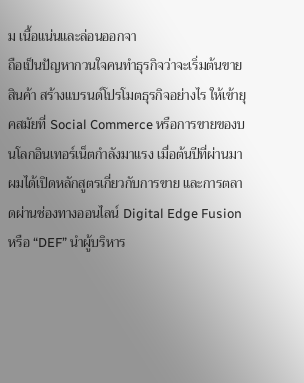ม เนื้อแน่นและล่อนออกจา
ถือเป็นปัญหากวนใจคนทำธุรกิจว่าจะเริ่มต้นขายสินค้า สร้างแบรนด์โปรโมตธุรกิจอย่างไร ให้เข้ายุคสมัยที่ Social Commerce หรือการขายของบนโลกอินเทอร์เน็ตกำลังมาแรง เมื่อต้นปีที่ผ่านมา ผมได้เปิดหลักสูตรเกี่ยวกับการขาย และการตลาดผ่านช่องทางออนไลน์ Digital Edge Fusion หรือ “DEF” นำผู้บริหาร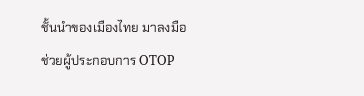ชั้นนำของเมืองไทย มาลงมือช่วยผู้ประกอบการ OTOP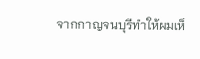จากกาญจนบุรีทำให้ผมเห็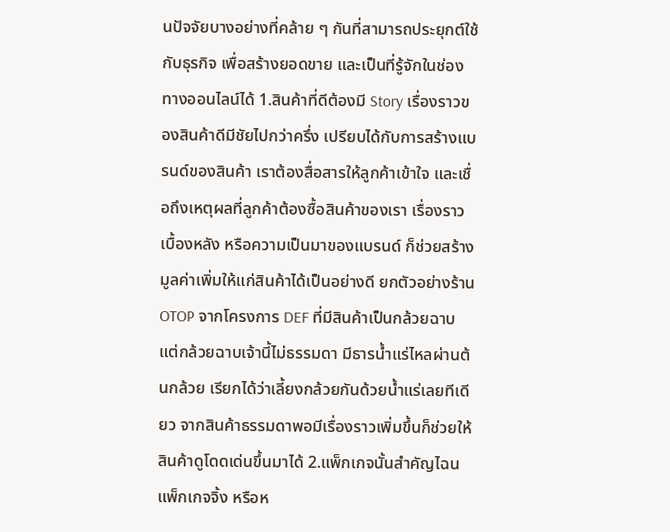นปัจจัยบางอย่างที่คล้าย ๆ กันที่สามารถประยุกต์ใช้กับธุรกิจ เพื่อสร้างยอดขาย และเป็นที่รู้จักในช่องทางออนไลน์ได้ 1.สินค้าที่ดีต้องมี Story เรื่องราวของสินค้าดีมีชัยไปกว่าครึ่ง เปรียบได้กับการสร้างแบรนด์ของสินค้า เราต้องสื่อสารให้ลูกค้าเข้าใจ และเชื่อถึงเหตุผลที่ลูกค้าต้องซื้อสินค้าของเรา เรื่องราวเบื้องหลัง หรือความเป็นมาของแบรนด์ ก็ช่วยสร้างมูลค่าเพิ่มให้แก่สินค้าได้เป็นอย่างดี ยกตัวอย่างร้าน OTOP จากโครงการ DEF ที่มีสินค้าเป็นกล้วยฉาบ แต่กล้วยฉาบเจ้านี้ไม่ธรรมดา มีธารน้ำแร่ไหลผ่านต้นกล้วย เรียกได้ว่าเลี้ยงกล้วยกันด้วยน้ำแร่เลยทีเดียว จากสินค้าธรรมดาพอมีเรื่องราวเพิ่มขึ้นก็ช่วยให้สินค้าดูโดดเด่นขึ้นมาได้ 2.แพ็กเกจนั้นสำคัญไฉน แพ็กเกจจิ้ง หรือห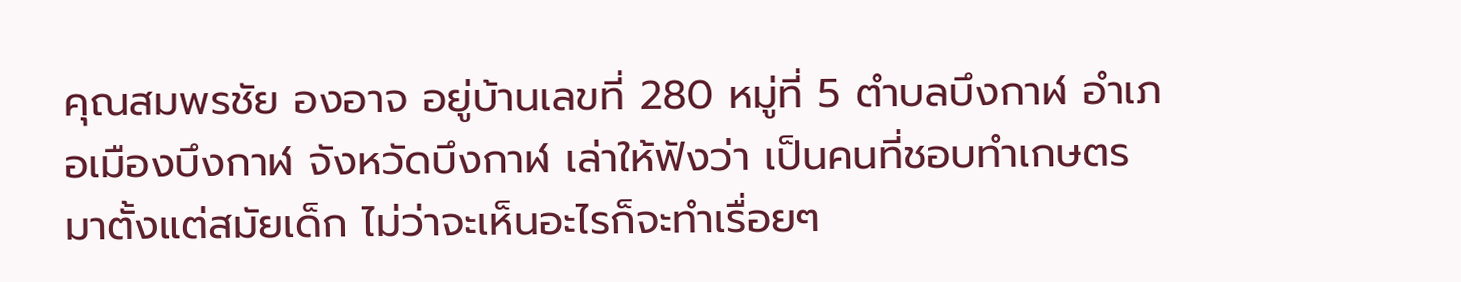คุณสมพรชัย องอาจ อยู่บ้านเลขที่ 280 หมู่ที่ 5 ตำบลบึงกาฬ อำเภอเมืองบึงกาฬ จังหวัดบึงกาฬ เล่าให้ฟังว่า เป็นคนที่ชอบทำเกษตรมาตั้งแต่สมัยเด็ก ไม่ว่าจะเห็นอะไรก็จะทำเรื่อยๆ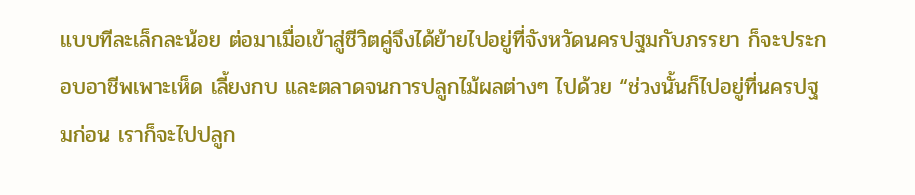แบบทีละเล็กละน้อย ต่อมาเมื่อเข้าสู่ชีวิตคู่จึงได้ย้ายไปอยู่ที่จังหวัดนครปฐมกับภรรยา ก็จะประกอบอาชีพเพาะเห็ด เลี้ยงกบ และตลาดจนการปลูกไม้ผลต่างๆ ไปด้วย “ช่วงนั้นก็ไปอยู่ที่นครปฐมก่อน เราก็จะไปปลูก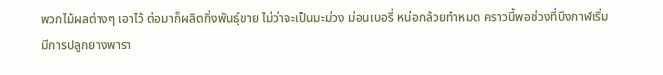พวกไม้ผลต่างๆ เอาไว้ ต่อมาก็ผลิตกิ่งพันธุ์ขาย ไม่ว่าจะเป็นมะม่วง ม่อนเบอรี่ หน่อกล้วยทำหมด คราวนี้พอช่วงที่บึงกาฬเริ่มมีการปลูกยางพารา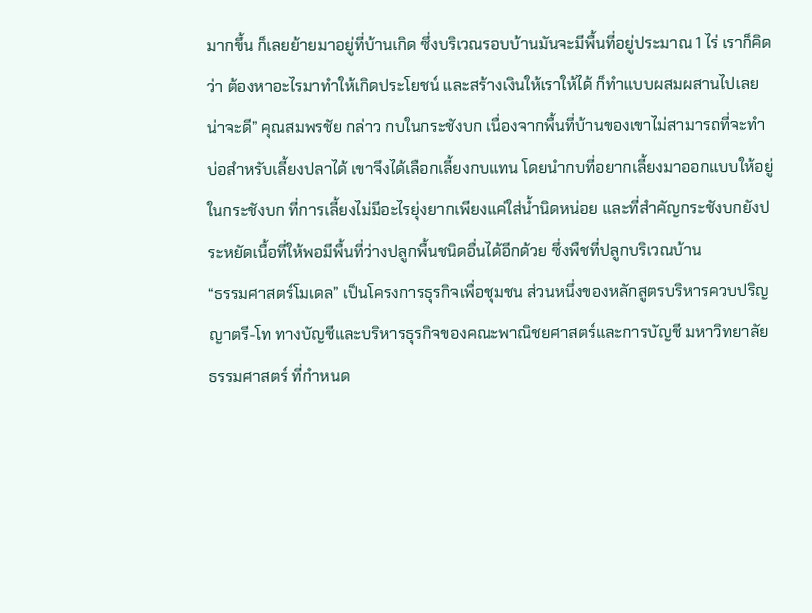มากขึ้น ก็เลยย้ายมาอยู่ที่บ้านเกิด ซึ่งบริเวณรอบบ้านมันจะมีพื้นที่อยู่ประมาณ 1 ไร่ เราก็คิดว่า ต้องหาอะไรมาทำให้เกิดประโยชน์ และสร้างเงินให้เราให้ได้ ก็ทำแบบผสมผสานไปเลยน่าจะดี” คุณสมพรชัย กล่าว กบในกระชังบก เนื่องจากพื้นที่บ้านของเขาไม่สามารถที่จะทำบ่อสำหรับเลี้ยงปลาได้ เขาจึงได้เลือกเลี้ยงกบแทน โดยนำกบที่อยากเลี้ยงมาออกแบบให้อยู่ในกระชังบก ที่การเลี้ยงไม่มีอะไรยุ่งยากเพียงแค่ใส่น้ำนิดหน่อย และที่สำคัญกระชังบกยังประหยัดเนื้อที่ให้พอมีพื้นที่ว่างปลูกพื้นชนิดอื่นได้อีกด้วย ซึ่งพืชที่ปลูกบริเวณบ้าน
“ธรรมศาสตร์โมเดล” เป็นโครงการธุรกิจเพื่อชุมชน ส่วนหนึ่งของหลักสูตรบริหารควบปริญญาตรี-โท ทางบัญชีและบริหารธุรกิจของคณะพาณิชยศาสตร์และการบัญชี มหาวิทยาลัยธรรมศาสตร์ ที่กำหนด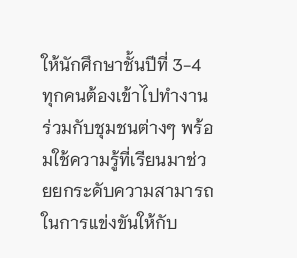ให้นักศึกษาชั้นปีที่ 3-4 ทุกคนต้องเข้าไปทำงานร่วมกับชุมชนต่างๆ พร้อมใช้ความรู้ที่เรียนมาช่วยยกระดับความสามารถในการแข่งขันให้กับ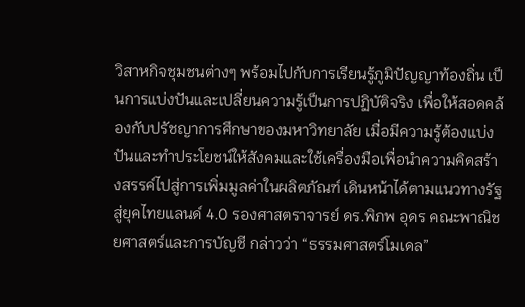วิสาหกิจชุมชนต่างๆ พร้อมไปกับการเรียนรู้ภูมิปัญญาท้องถิ่น เป็นการแบ่งปันและเปลี่ยนความรู้เป็นการปฏิบัติจริง เพื่อให้สอดคล้องกับปรัชญาการศึกษาของมหาวิทยาลัย เมื่อมีความรู้ต้องแบ่งปันและทำประโยชน์ให้สังคมและใช้เครื่องมือเพื่อนำความคิดสร้างสรรค์ไปสู่การเพิ่มมูลค่าในผลิตภัณฑ์ เดินหน้าได้ตามแนวทางรัฐสู่ยุคไทยแลนด์ 4.0 รองศาสตราจารย์ ดร.พิภพ อุดร คณะพาณิชยศาสตร์และการบัญชี กล่าวว่า “ธรรมศาสตร์โมเดล”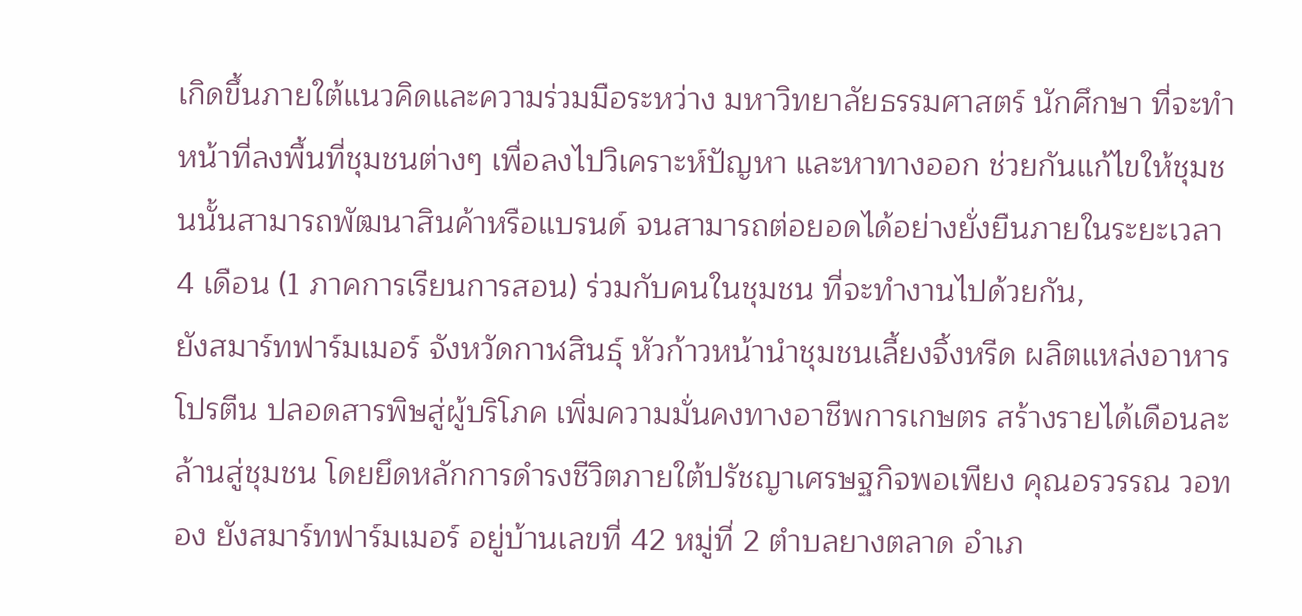เกิดขึ้นภายใต้แนวคิดและความร่วมมือระหว่าง มหาวิทยาลัยธรรมศาสตร์ นักศึกษา ที่จะทำหน้าที่ลงพื้นที่ชุมชนต่างๆ เพื่อลงไปวิเคราะห์ปัญหา และหาทางออก ช่วยกันแก้ไขให้ชุมชนนั้นสามารถพัฒนาสินค้าหรือแบรนด์ จนสามารถต่อยอดได้อย่างยั่งยืนภายในระยะเวลา 4 เดือน (1 ภาคการเรียนการสอน) ร่วมกับคนในชุมชน ที่จะทำงานไปด้วยกัน,
ยังสมาร์ทฟาร์มเมอร์ จังหวัดกาฬสินธุ์ หัวก้าวหน้านำชุมชนเลี้ยงจิ้งหรีด ผลิตแหล่งอาหารโปรตีน ปลอดสารพิษสู่ผู้บริโภค เพิ่มความมั่นคงทางอาชีพการเกษตร สร้างรายได้เดือนละล้านสู่ชุมชน โดยยึดหลักการดำรงชีวิตภายใต้ปรัชญาเศรษฐกิจพอเพียง คุณอรวรรณ วอทอง ยังสมาร์ทฟาร์มเมอร์ อยู่บ้านเลขที่ 42 หมู่ที่ 2 ตำบลยางตลาด อำเภ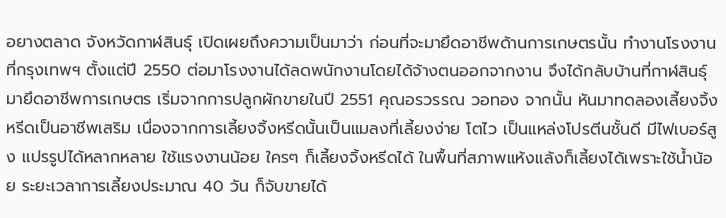อยางตลาด จังหวัดกาฬสินธุ์ เปิดเผยถึงความเป็นมาว่า ก่อนที่จะมายึดอาชีพด้านการเกษตรนั้น ทำงานโรงงานที่กรุงเทพฯ ตั้งแต่ปี 2550 ต่อมาโรงงานได้ลดพนักงานโดยได้จ้างตนออกจากงาน จึงได้กลับบ้านที่กาฬสินธุ์มายึดอาชีพการเกษตร เริ่มจากการปลูกผักขายในปี 2551 คุณอรวรรณ วอทอง จากนั้น หันมาทดลองเลี้ยงจิ้งหรีดเป็นอาชีพเสริม เนื่องจากการเลี้ยงจิ้งหรีดนั้นเป็นแมลงที่เลี้ยงง่าย โตไว เป็นแหล่งโปรตีนชั้นดี มีไฟเบอร์สูง แปรรูปได้หลากหลาย ใช้แรงงานน้อย ใครๆ ก็เลี้ยงจิ้งหรีดได้ ในพื้นที่สภาพแห้งแล้งก็เลี้ยงได้เพราะใช้น้ำน้อย ระยะเวลาการเลี้ยงประมาณ 40 วัน ก็จับขายได้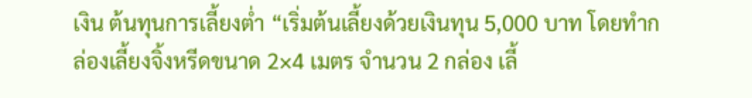เงิน ต้นทุนการเลี้ยงต่ำ “เริ่มต้นเลี้ยงด้วยเงินทุน 5,000 บาท โดยทำกล่องเลี้ยงจิ้งหรีดขนาด 2×4 เมตร จำนวน 2 กล่อง เลี้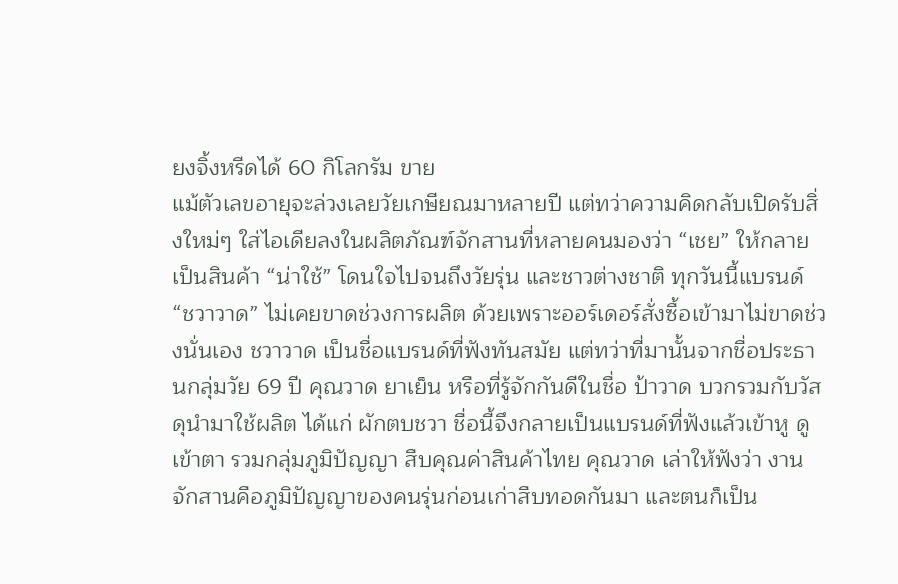ยงจิ้งหรีดได้ 60 กิโลกรัม ขาย
แม้ตัวเลขอายุจะล่วงเลยวัยเกษียณมาหลายปี แต่ทว่าความคิดกลับเปิดรับสิ่งใหม่ๆ ใส่ไอเดียลงในผลิตภัณฑ์จักสานที่หลายคนมองว่า “เชย” ให้กลายเป็นสินค้า “น่าใช้” โดนใจไปจนถึงวัยรุ่น และชาวต่างชาติ ทุกวันนี้แบรนด์ “ชวาวาด” ไม่เคยขาดช่วงการผลิต ด้วยเพราะออร์เดอร์สั่งซื้อเข้ามาไม่ขาดช่วงนั่นเอง ชวาวาด เป็นชื่อแบรนด์ที่ฟังทันสมัย แต่ทว่าที่มานั้นจากชื่อประธานกลุ่มวัย 69 ปี คุณวาด ยาเย็น หรือที่รู้จักกันดีในชื่อ ป้าวาด บวกรวมกับวัสดุนำมาใช้ผลิต ได้แก่ ผักตบชวา ชื่อนี้จึงกลายเป็นแบรนด์ที่ฟังแล้วเข้าหู ดูเข้าตา รวมกลุ่มภูมิปัญญา สืบคุณค่าสินค้าไทย คุณวาด เล่าให้ฟังว่า งานจักสานคือภูมิปัญญาของคนรุ่นก่อนเก่าสืบทอดกันมา และตนก็เป็น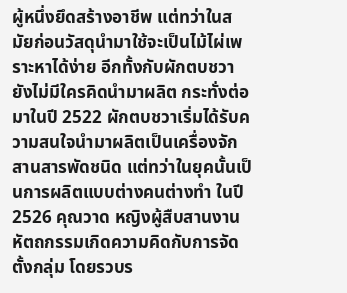ผู้หนึ่งยึดสร้างอาชีพ แต่ทว่าในสมัยก่อนวัสดุนำมาใช้จะเป็นไม้ไผ่เพราะหาได้ง่าย อีกทั้งกับผักตบชวายังไม่มีใครคิดนำมาผลิต กระทั่งต่อมาในปี 2522 ผักตบชวาเริ่มได้รับความสนใจนำมาผลิตเป็นเครื่องจักสานสารพัดชนิด แต่ทว่าในยุคนั้นเป็นการผลิตแบบต่างคนต่างทำ ในปี 2526 คุณวาด หญิงผู้สืบสานงานหัตถกรรมเกิดความคิดกับการจัดตั้งกลุ่ม โดยรวบร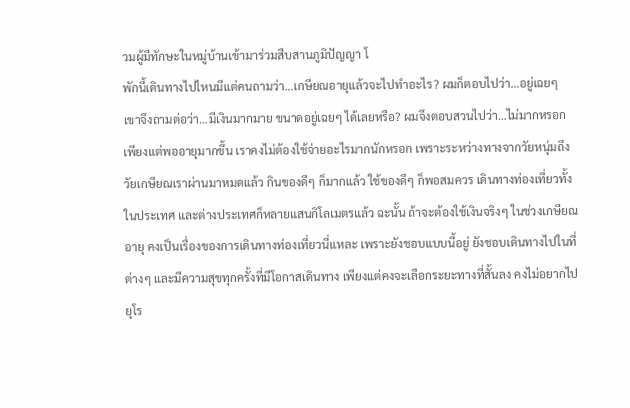วมผู้มีทักษะในหมู่บ้านเข้ามาร่วมสืบสานภูมิปัญญา โ
พักนี้เดินทางไปไหนมีแต่คนถามว่า…เกษียณอายุแล้วจะไปทำอะไร? ผมก็ตอบไปว่า…อยู่เฉยๆ เขาจึงถามต่อว่า…มีเงินมากมาย ขนาดอยู่เฉยๆ ได้เลยหรือ? ผมจึงตอบสวนไปว่า…ไม่มากหรอก เพียงแต่พออายุมากขึ้น เราคงไม่ต้องใช้จ่ายอะไรมากนักหรอก เพราะระหว่างทางจากวัยหนุ่มถึงวัยเกษียณเราผ่านมาหมดแล้ว กินของดีๆ ก็มากแล้ว ใช้ของดีๆ ก็พอสมควร เดินทางท่องเที่ยวทั้งในประเทศ และต่างประเทศก็หลายแสนกิโลเมตรแล้ว ฉะนั้น ถ้าจะต้องใช้เงินจริงๆ ในช่วงเกษียณอายุ คงเป็นเรื่องของการเดินทางท่องเที่ยวนี่แหละ เพราะยังชอบแบบนี้อยู่ ยังชอบเดินทางไปในที่ต่างๆ และมีความสุขทุกครั้งที่มีโอกาสเดินทาง เพียงแต่คงจะเลือกระยะทางที่สั้นลง คงไม่อยากไปยุโร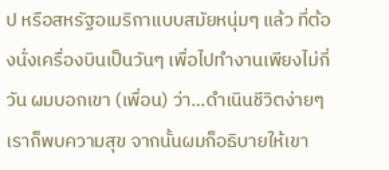ป หรือสหรัฐอเมริกาแบบสมัยหนุ่มๆ แล้ว ที่ต้องนั่งเครื่องบินเป็นวันๆ เพื่อไปทำงานเพียงไม่กี่วัน ผมบอกเขา (เพื่อน) ว่า…ดำเนินชีวิตง่ายๆ เราก็พบความสุข จากนั้นผมก็อธิบายให้เขา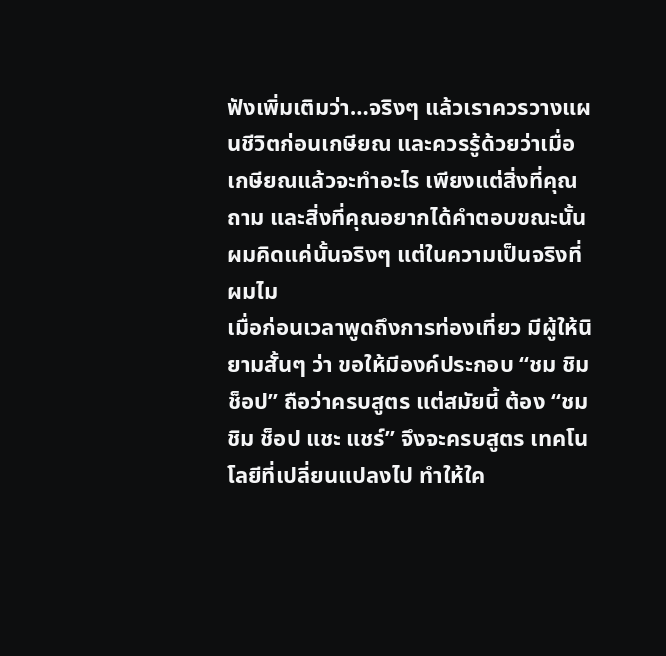ฟังเพิ่มเติมว่า…จริงๆ แล้วเราควรวางแผนชีวิตก่อนเกษียณ และควรรู้ด้วยว่าเมื่อเกษียณแล้วจะทำอะไร เพียงแต่สิ่งที่คุณถาม และสิ่งที่คุณอยากได้คำตอบขณะนั้น ผมคิดแค่นั้นจริงๆ แต่ในความเป็นจริงที่ผมไม
เมื่อก่อนเวลาพูดถึงการท่องเที่ยว มีผู้ให้นิยามสั้นๆ ว่า ขอให้มีองค์ประกอบ “ชม ชิม ช็อป” ถือว่าครบสูตร แต่สมัยนี้ ต้อง “ชม ชิม ช็อป แชะ แชร์” จึงจะครบสูตร เทคโนโลยีที่เปลี่ยนแปลงไป ทำให้ใค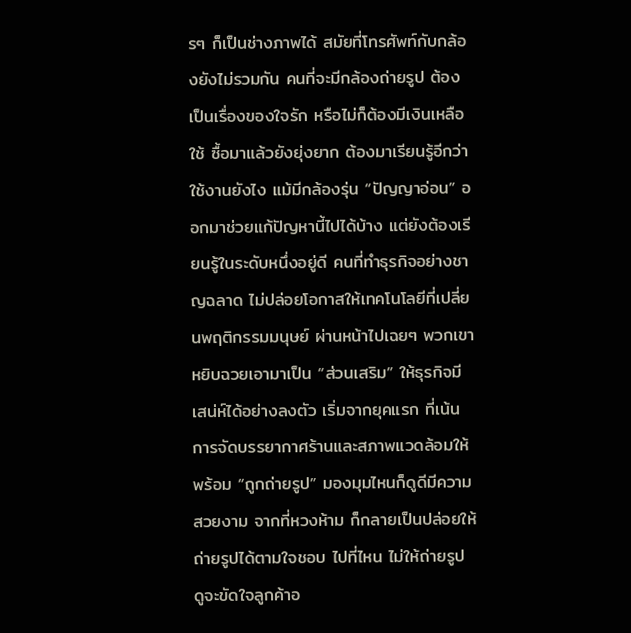รๆ ก็เป็นช่างภาพได้ สมัยที่โทรศัพท์กับกล้องยังไม่รวมกัน คนที่จะมีกล้องถ่ายรูป ต้องเป็นเรื่องของใจรัก หรือไม่ก็ต้องมีเงินเหลือใช้ ซื้อมาแล้วยังยุ่งยาก ต้องมาเรียนรู้อีกว่า ใช้งานยังไง แม้มีกล้องรุ่น “ปัญญาอ่อน” ออกมาช่วยแก้ปัญหานี้ไปได้บ้าง แต่ยังต้องเรียนรู้ในระดับหนึ่งอยู่ดี คนที่ทำธุรกิจอย่างชาญฉลาด ไม่ปล่อยโอกาสให้เทคโนโลยีที่เปลี่ยนพฤติกรรมมนุษย์ ผ่านหน้าไปเฉยๆ พวกเขาหยิบฉวยเอามาเป็น “ส่วนเสริม” ให้ธุรกิจมีเสน่ห์ได้อย่างลงตัว เริ่มจากยุคแรก ที่เน้นการจัดบรรยากาศร้านและสภาพแวดล้อมให้พร้อม “ถูกถ่ายรูป” มองมุมไหนก็ดูดีมีความสวยงาม จากที่หวงห้าม ก็กลายเป็นปล่อยให้ถ่ายรูปได้ตามใจชอบ ไปที่ไหน ไม่ให้ถ่ายรูป ดูจะขัดใจลูกค้าอ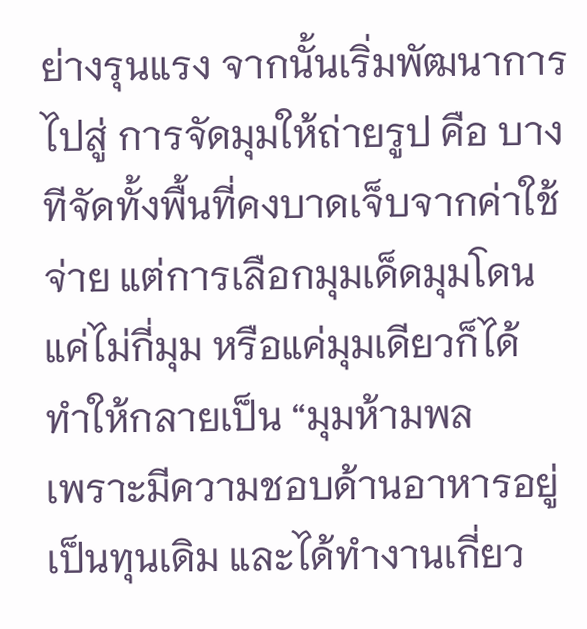ย่างรุนแรง จากนั้นเริ่มพัฒนาการไปสู่ การจัดมุมให้ถ่ายรูป คือ บางทีจัดทั้งพื้นที่คงบาดเจ็บจากค่าใช้จ่าย แต่การเลือกมุมเด็ดมุมโดนแค่ไม่กี่มุม หรือแค่มุมเดียวก็ได้ ทำให้กลายเป็น “มุมห้ามพล
เพราะมีความชอบด้านอาหารอยู่เป็นทุนเดิม และได้ทำงานเกี่ยว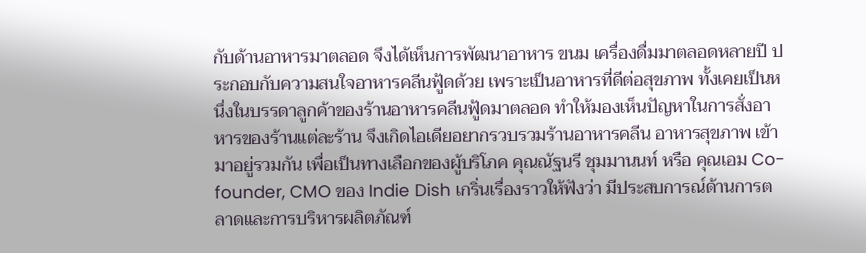กับด้านอาหารมาตลอด จึงได้เห็นการพัฒนาอาหาร ขนม เครื่องดื่มมาตลอดหลายปี ประกอบกับความสนใจอาหารคลีนฟู้ดด้วย เพราะเป็นอาหารที่ดีต่อสุขภาพ ทั้งเคยเป็นหนึ่งในบรรดาลูกค้าของร้านอาหารคลีนฟู้ดมาตลอด ทำให้มองเห็นปัญหาในการสั่งอาหารของร้านแต่ละร้าน จึงเกิดไอเดียอยากรวบรวมร้านอาหารคลีน อาหารสุขภาพ เข้ามาอยู่รวมกัน เพื่อเป็นทางเลือกของผู้บริโภค คุณณัฐนรี ชุมมานนท์ หรือ คุณเอม Co-founder, CMO ของ Indie Dish เกริ่นเรื่องราวให้ฟังว่า มีประสบการณ์ด้านการตลาดและการบริหารผลิตภัณฑ์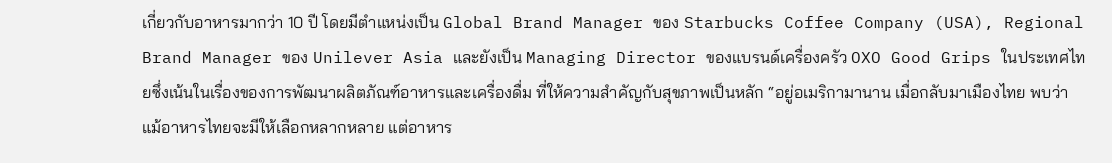เกี่ยวกับอาหารมากว่า 10 ปี โดยมีตำแหน่งเป็น Global Brand Manager ของ Starbucks Coffee Company (USA), Regional Brand Manager ของ Unilever Asia และยังเป็น Managing Director ของแบรนด์เครื่องครัว OXO Good Grips ในประเทศไทยซึ่งเน้นในเรื่องของการพัฒนาผลิตภัณฑ์อาหารและเครื่องดื่ม ที่ให้ความสำคัญกับสุขภาพเป็นหลัก “อยู่อเมริกามานาน เมื่อกลับมาเมืองไทย พบว่า แม้อาหารไทยจะมีให้เลือกหลากหลาย แต่อาหาร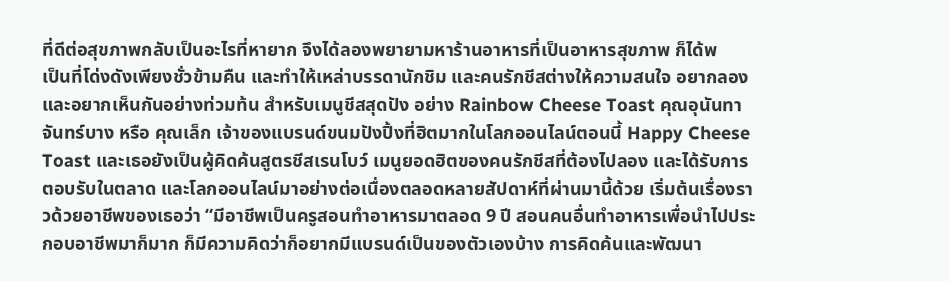ที่ดีต่อสุขภาพกลับเป็นอะไรที่หายาก จึงได้ลองพยายามหาร้านอาหารที่เป็นอาหารสุขภาพ ก็ได้พ
เป็นที่โด่งดังเพียงชั่วข้ามคืน และทำให้เหล่าบรรดานักชิม และคนรักชีสต่างให้ความสนใจ อยากลอง และอยากเห็นกันอย่างท่วมท้น สำหรับเมนูชีสสุดปัง อย่าง Rainbow Cheese Toast คุณอุนันทา จันทร์บาง หรือ คุณเล็ก เจ้าของแบรนด์ขนมปังปิ้งที่ฮิตมากในโลกออนไลน์ตอนนี้ Happy Cheese Toast และเธอยังเป็นผู้คิดค้นสูตรชีสเรนโบว์ เมนูยอดฮิตของคนรักชีสที่ต้องไปลอง และได้รับการตอบรับในตลาด และโลกออนไลน์มาอย่างต่อเนื่องตลอดหลายสัปดาห์ที่ผ่านมานี้ด้วย เริ่มต้นเรื่องราวด้วยอาชีพของเธอว่า “มีอาชีพเป็นครูสอนทำอาหารมาตลอด 9 ปี สอนคนอื่นทำอาหารเพื่อนำไปประกอบอาชีพมาก็มาก ก็มีความคิดว่าก็อยากมีแบรนด์เป็นของตัวเองบ้าง การคิดค้นและพัฒนา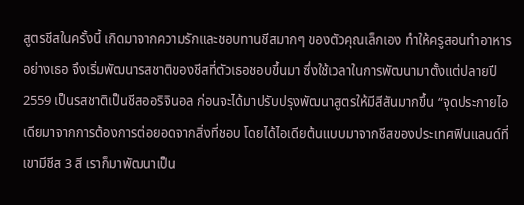สูตรชีสในครั้งนี้ เกิดมาจากความรักและชอบทานชีสมากๆ ของตัวคุณเล็กเอง ทำให้ครูสอนทำอาหารอย่างเธอ จึงเริ่มพัฒนารสชาติของชีสที่ตัวเธอชอบขึ้นมา ซึ่งใช้เวลาในการพัฒนามาตั้งแต่ปลายปี 2559 เป็นรสชาติเป็นชีสออริจินอล ก่อนจะได้มาปรับปรุงพัฒนาสูตรให้มีสีสันมากขึ้น “จุดประกายไอเดียมาจากการต้องการต่อยอดจากสิ่งที่ชอบ โดยได้ไอเดียต้นแบบมาจากชีสของประเทศฟินแลนด์ที่เขามีชีส 3 สี เราก็มาพัฒนาเป็น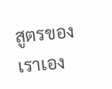สูตรของเราเอง